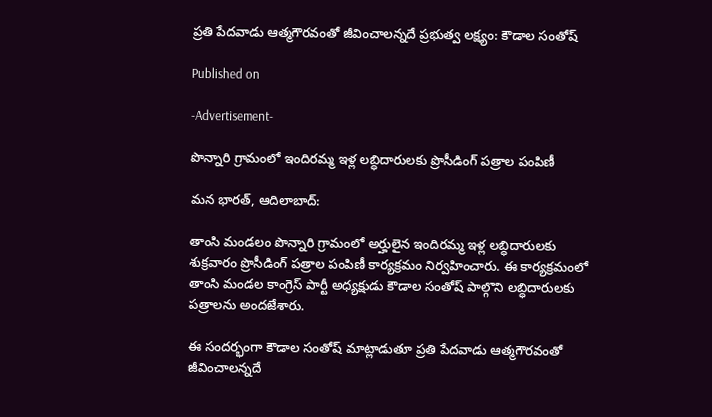ప్రతి పేదవాడు ఆత్మగౌరవంతో జీవించాలన్నదే ప్రభుత్వ లక్ష్యం: కౌడాల సంతోష్

Published on

-Advertisement-

పొన్నారి గ్రామంలో ఇందిరమ్మ ఇళ్ల లబ్ధిదారులకు ప్రొసీడింగ్ పత్రాల పంపిణీ

మన భారత్, ఆదిలాబాద్:

తాంసి మండలం పొన్నారి గ్రామంలో అర్హులైన ఇందిరమ్మ ఇళ్ల లబ్ధిదారులకు శుక్రవారం ప్రొసీడింగ్ పత్రాల పంపిణీ కార్యక్రమం నిర్వహించారు. ఈ కార్యక్రమంలో తాంసి మండల కాంగ్రెస్ పార్టీ అధ్యక్షుడు కౌడాల సంతోష్ పాల్గొని లబ్ధిదారులకు పత్రాలను అందజేశారు.

ఈ సందర్భంగా కౌడాల సంతోష్ మాట్లాడుతూ ప్రతి పేదవాడు ఆత్మగౌరవంతో జీవించాలన్నదే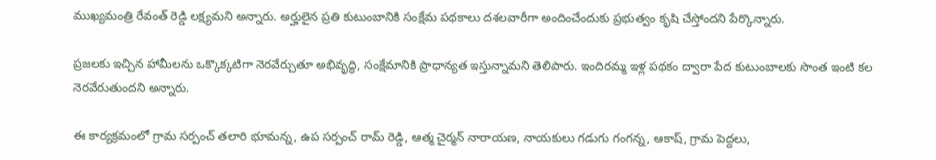ముఖ్యమంత్రి రేవంత్ రెడ్డి లక్ష్యమని అన్నారు. అర్హులైన ప్రతి కుటుంబానికి సంక్షేమ పథకాలు దశలవారీగా అందించేందుకు ప్రభుత్వం కృషి చేస్తోందని పేర్కొన్నారు.

ప్రజలకు ఇచ్చిన హామీలను ఒక్కొక్కటిగా నెరవేర్చుతూ అభివృద్ధి, సంక్షేమానికి ప్రాధాన్యత ఇస్తున్నామని తెలిపారు. ఇందిరమ్మ ఇళ్ల పథకం ద్వారా పేద కుటుంబాలకు సొంత ఇంటి కల నెరవేరుతుందని అన్నారు.

ఈ కార్యక్రమంలో గ్రామ సర్పంచ్ తలారి భూమన్న, ఉప సర్పంచ్ రామ్ రెడ్డి, ఆత్మ చైర్మన్ నారాయణ, నాయకులు గడుగు గంగన్న, ఆకాష్, గ్రామ పెద్దలు,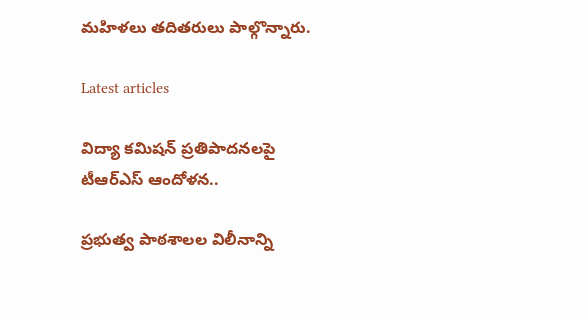మహిళలు తదితరులు పాల్గొన్నారు.

Latest articles

విద్యా కమిషన్ ప్రతిపాదనలపై టీఆర్ఎస్ ఆందోళన..

ప్రభుత్వ పాఠశాలల విలీనాన్ని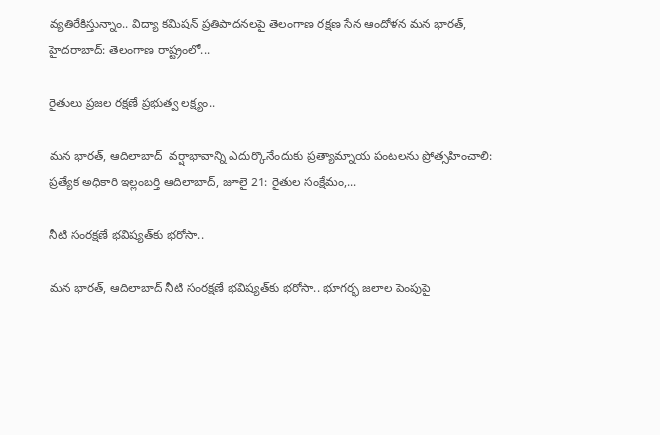వ్యతిరేకిస్తున్నాం.. విద్యా కమిషన్ ప్రతిపాదనలపై తెలంగాణ రక్షణ సేన ఆందోళన మన భారత్, హైదరాబాద్: తెలంగాణ రాష్ట్రంలో...

రైతులు ప్రజల రక్షణే ప్రభుత్వ లక్ష్యం..

మన భారత్, ఆదిలాబాద్  వర్షాభావాన్ని ఎదుర్కొనేందుకు ప్రత్యామ్నాయ పంటలను ప్రోత్సహించాలి: ప్రత్యేక అధికారి ఇల్లంబర్తి ఆదిలాబాద్, జూలై 21: రైతుల సంక్షేమం,...

నీటి సంరక్షణే భవిష్యత్‌కు భరోసా..

మన భారత్, ఆదిలాబాద్ నీటి సంరక్షణే భవిష్యత్‌కు భరోసా.. భూగర్భ జలాల పెంపుపై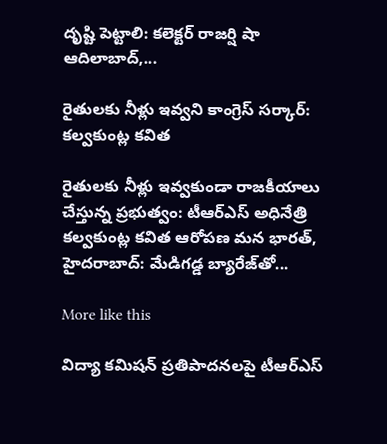దృష్టి పెట్టాలి: కలెక్టర్ రాజర్షి షా ఆదిలాబాద్,...

రైతులకు నీళ్లు ఇవ్వని కాంగ్రెస్ సర్కార్: కల్వకుంట్ల కవిత

రైతులకు నీళ్లు ఇవ్వకుండా రాజకీయాలు చేస్తున్న ప్రభుత్వం: టీఆర్ఎస్ అధినేత్రి కల్వకుంట్ల కవిత ఆరోపణ మన భారత్, హైదరాబాద్: మేడిగడ్డ బ్యారేజ్‌తో...

More like this

విద్యా కమిషన్ ప్రతిపాదనలపై టీఆర్ఎస్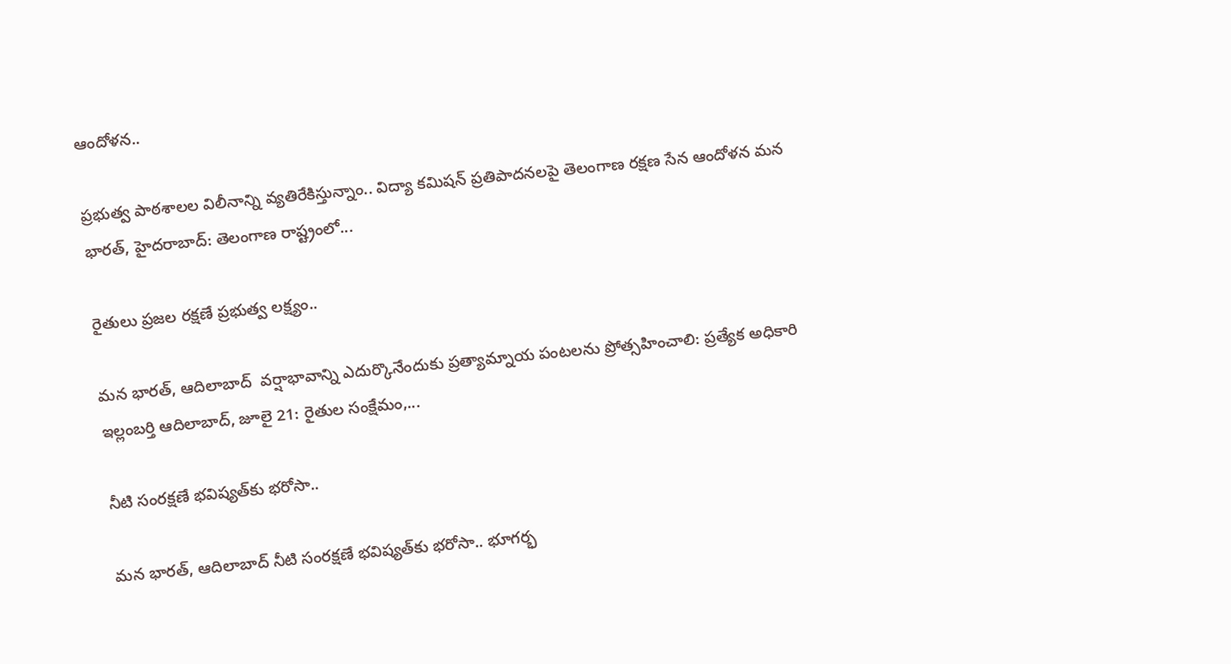ఆందోళన..

ప్రభుత్వ పాఠశాలల విలీనాన్ని వ్యతిరేకిస్తున్నాం.. విద్యా కమిషన్ ప్రతిపాదనలపై తెలంగాణ రక్షణ సేన ఆందోళన మన భారత్, హైదరాబాద్: తెలంగాణ రాష్ట్రంలో...

రైతులు ప్రజల రక్షణే ప్రభుత్వ లక్ష్యం..

మన భారత్, ఆదిలాబాద్  వర్షాభావాన్ని ఎదుర్కొనేందుకు ప్రత్యామ్నాయ పంటలను ప్రోత్సహించాలి: ప్రత్యేక అధికారి ఇల్లంబర్తి ఆదిలాబాద్, జూలై 21: రైతుల సంక్షేమం,...

నీటి సంరక్షణే భవిష్యత్‌కు భరోసా..

మన భారత్, ఆదిలాబాద్ నీటి సంరక్షణే భవిష్యత్‌కు భరోసా.. భూగర్భ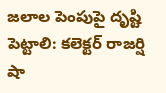జలాల పెంపుపై దృష్టి పెట్టాలి: కలెక్టర్ రాజర్షి షా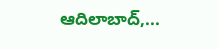ఆదిలాబాద్,...